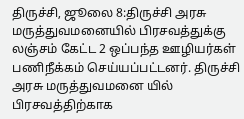திருச்சி, ஜூலை 8:திருச்சி அரசு மருத்துவமனையில் பிரசவத்துக்கு லஞ்சம் கேட்ட 2 ஒப்பந்த ஊழியர்கள் பணிநீக்கம் செய்யப்பட்டனர். திருச்சி அரசு மருத்துவமனை யில் பிரசவத்திற்காக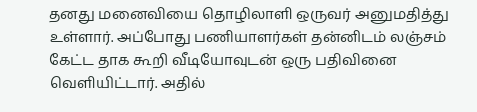தனது மனைவியை தொழிலாளி ஒருவர் அனுமதித்து உள்ளார். அப்போது பணியாளர்கள் தன்னிடம் லஞ்சம் கேட்ட தாக கூறி வீடியோவுடன் ஒரு பதிவினை வெளியிட்டார். அதில்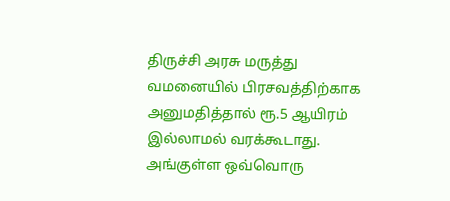திருச்சி அரசு மருத்து வமனையில் பிரசவத்திற்காக அனுமதித்தால் ரூ.5 ஆயிரம் இல்லாமல் வரக்கூடாது.
அங்குள்ள ஒவ்வொரு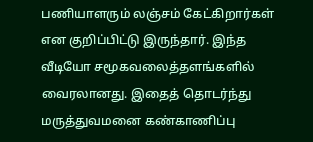பணியாளரும் லஞ்சம் கேட்கிறார்கள் என குறிப்பிட்டு இருந்தார். இந்த வீடியோ சமூகவலைத்தளங்களில் வைரலானது. இதைத் தொடர்ந்து மருத்துவமனை கண்காணிப்பு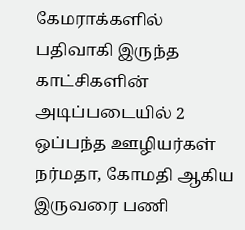கேமராக்களில் பதிவாகி இருந்த காட்சிகளின் அடிப்படையில் 2 ஒப்பந்த ஊழியர்கள் நர்மதா, கோமதி ஆகிய இருவரை பணி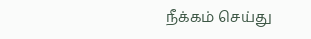நீக்கம் செய்து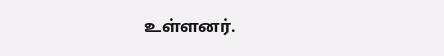உள்ளனர்.